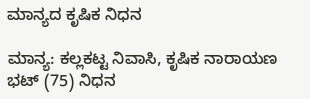ಮಾನ್ಯದ ಕೃಷಿಕ ನಿಧನ

ಮಾನ್ಯ: ಕಲ್ಲಕಟ್ಟ ನಿವಾಸಿ, ಕೃಷಿಕ ನಾರಾಯಣ ಭಟ್ (75) ನಿಧನ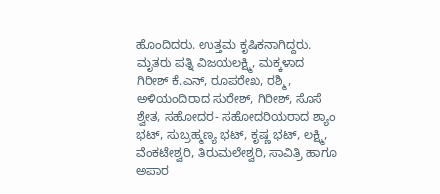ಹೊಂದಿದರು. ಉತ್ತಮ ಕೃಷಿಕನಾಗಿದ್ದರು. ಮೃತರು ಪತ್ನಿ ವಿಜಯಲಕ್ಷ್ಮಿ, ಮಕ್ಕಳಾದ ಗಿರೀಶ್ ಕೆ.ಎನ್, ರೂಪರೇಖ, ರಶ್ಮಿ, ಅಳಿಯಂದಿರಾದ ಸುರೇಶ್, ಗಿರೀಶ್, ಸೊಸೆ ಶ್ವೇತ, ಸಹೋದರ- ಸಹೋದರಿಯರಾದ ಶ್ಯಾಂ ಭಟ್, ಸುಬ್ರಹ್ಮಣ್ಯ ಭಟ್, ಕೃಷ್ಣ ಭಟ್, ಲಕ್ಷ್ಮಿ, ವೆಂಕಟೇಶ್ವರಿ, ತಿರುಮಲೇಶ್ವರಿ, ಸಾವಿತ್ರಿ ಹಾಗೂ ಅಪಾರ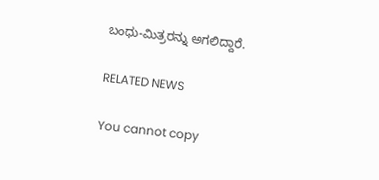ಬಂಧು-ಮಿತ್ರರನ್ನು ಅಗಲಿದ್ದಾರೆ.

RELATED NEWS

You cannot copy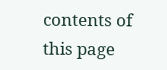contents of this page